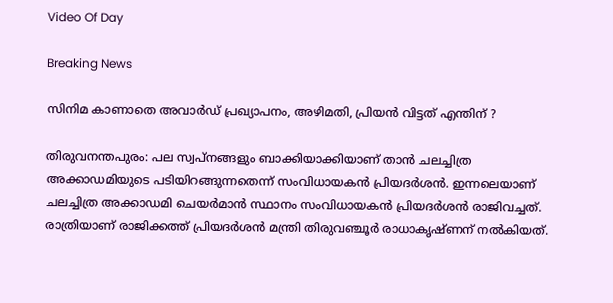Video Of Day

Breaking News

സിനിമ കാണാതെ അവാര്‍ഡ് പ്രഖ്യാപനം, അഴിമതി, പ്രിയന്‍ വിട്ടത് എന്തിന് ?

തിരുവനന്തപുരം: പല സ്വപ്നങ്ങളും ബാക്കിയാക്കിയാണ് താന്‍ ചലച്ചിത്ര അക്കാഡമിയുടെ പടിയിറങ്ങുന്നതെന്ന് സംവിധായകന്‍ പ്രിയദര്‍ശന്‍. ഇന്നലെയാണ് ചലച്ചിത്ര അക്കാഡമി ചെയര്‍മാന്‍ സ്ഥാനം സംവിധായകന്‍ പ്രിയദര്‍ശന്‍ രാജിവച്ചത്. രാത്രിയാണ് രാജിക്കത്ത് പ്രിയദര്‍ശന്‍ മന്ത്രി തിരുവഞ്ചൂര്‍ രാധാകൃഷ്ണന് നല്‍കിയത്.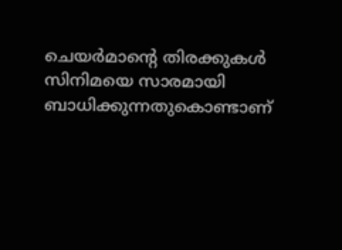ചെയര്‍മാന്റെ തിരക്കുകള്‍ സിനിമയെ സാരമായി ബാധിക്കുന്നതുകൊണ്ടാണ്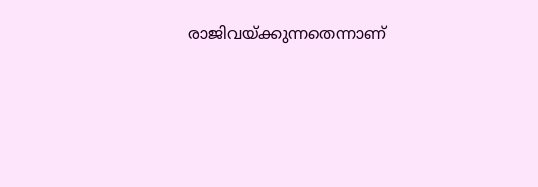രാജിവയ്ക്കുന്നതെന്നാണ്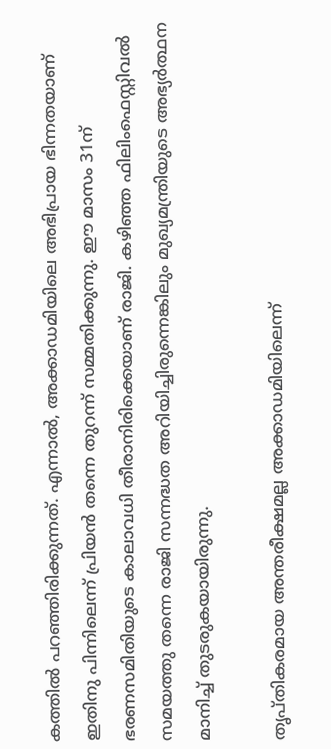കത്തില്‍ പറഞ്ഞിരിക്കുന്നത്. എന്നാല്‍, അക്കാഡമിയിലെ അഭിപ്രായ ഭിന്നതയാണ് ഇതിനു പിന്നിലെന്ന് പ്രിയന്‍ തന്നെ തുറന്ന് സമ്മതിക്കുന്നു. ഈ മാസം 31ന് ഭരണസമിതിയുടെ കാലാവധി തീരാനിരിക്കെയാണ് രാജി. കഴിഞ്ഞ ഫിലിംഫെസ്റ്റിവല്‍ സമയത്തു തന്നെ രാജി സന്നദ്ധത അറിയിച്ചിരുന്നെങ്കിലും മുഖ്യമന്ത്രിയുടെ അഭ്യര്‍ത്ഥന മാനിച്ച് തുടരുകയായിരുന്നു.

തൃപ്തികരമായ അന്തരീക്ഷമല്ല അക്കാഡമിയിലെന്ന്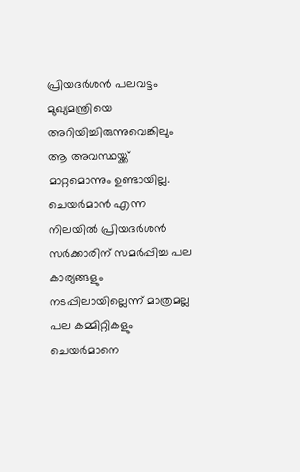പ്രിയദര്‍ശന്‍ പലവട്ടം മുഖ്യമന്ത്രിയെ അറിയിച്ചിരുന്നുവെങ്കിലും ആ അവസ്ഥയ്ക്ക് മാറ്റമൊന്നും ഉണ്ടായില്ല. ചെയര്‍മാന്‍ എന്ന നിലയില്‍ പ്രിയദര്‍ശന്‍ സര്‍ക്കാരിന് സമര്‍പ്പിച്ച പല കാര്യങ്ങളും നടപ്പിലായില്ലെന്ന് മാത്രമല്ല പല കമ്മിറ്റികളും ചെയര്‍മാനെ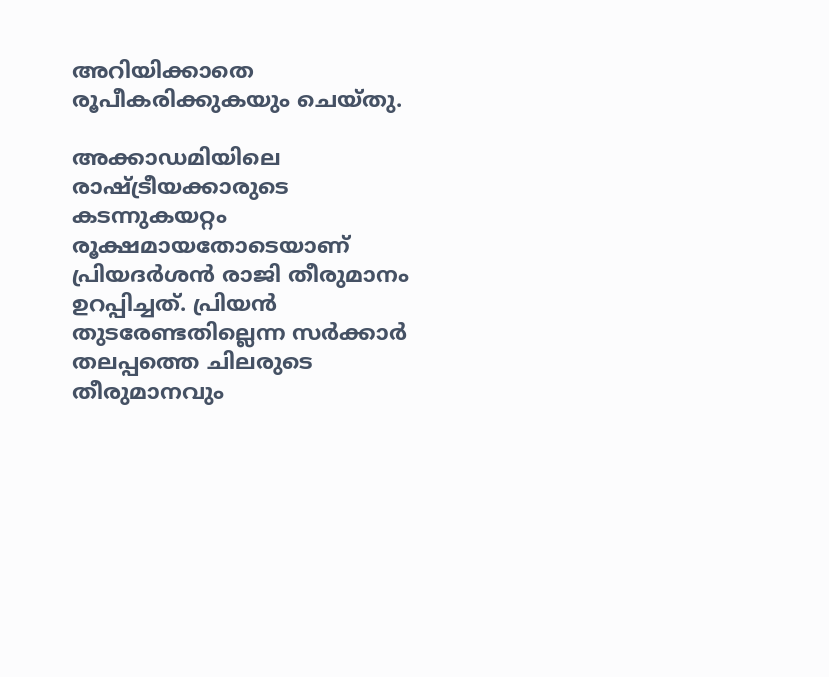അറിയിക്കാതെ രൂപീകരിക്കുകയും ചെയ്തു.

അക്കാഡമിയിലെ രാഷ്ട്രീയക്കാരുടെ കടന്നുകയറ്റം രൂക്ഷമായതോടെയാണ് പ്രിയദര്‍ശന്‍ രാജി തീരുമാനം  ഉറപ്പിച്ചത്. പ്രിയന്‍ തുടരേണ്ടതില്ലെന്ന സര്‍ക്കാര്‍ തലപ്പത്തെ ചിലരുടെ തീരുമാനവും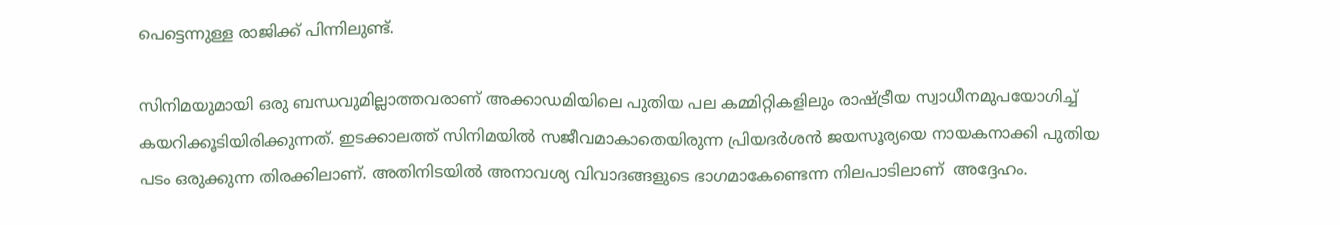പെട്ടെന്നുള്ള രാജിക്ക് പിന്നിലുണ്ട്.

സിനിമയുമായി ഒരു ബന്ധവുമില്ലാത്തവരാണ് അക്കാഡമിയിലെ പുതിയ പല കമ്മിറ്റികളിലും രാഷ്ട്രീയ സ്വാധീനമുപയോഗിച്ച് കയറിക്കൂടിയിരിക്കുന്നത്. ഇടക്കാലത്ത് സിനിമയില്‍ സജീവമാകാതെയിരുന്ന പ്രിയദര്‍ശന്‍ ജയസൂര്യയെ നായകനാക്കി പുതിയ പടം ഒരുക്കുന്ന തിരക്കിലാണ്. അതിനിടയില്‍ അനാവശ്യ വിവാദങ്ങളുടെ ഭാഗമാകേണ്ടെന്ന നിലപാടിലാണ്  അദ്ദേഹം.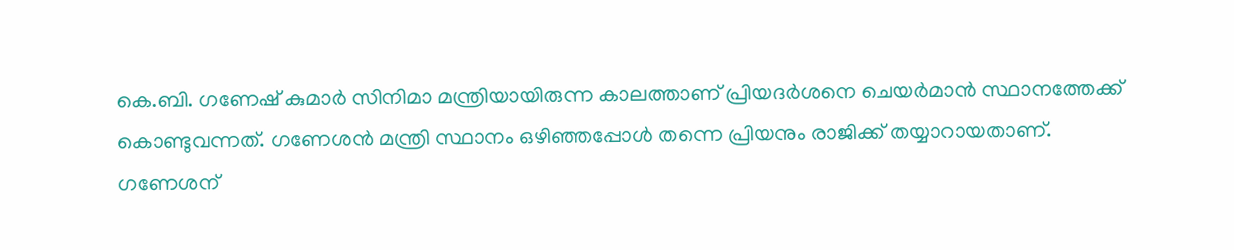കെ.ബി. ഗണേഷ് കുമാര്‍ സിനിമാ മന്ത്രിയായിരുന്ന കാലത്താണ് പ്രിയദര്‍ശനെ ചെയര്‍മാന്‍ സ്ഥാനത്തേക്ക് കൊണ്ടുവന്നത്. ഗണേശന്‍ മന്ത്രി സ്ഥാനം ഒഴിഞ്ഞപ്പോള്‍ തന്നെ പ്രിയനും രാജിക്ക് തയ്യാറായതാണ്. ഗണേശന്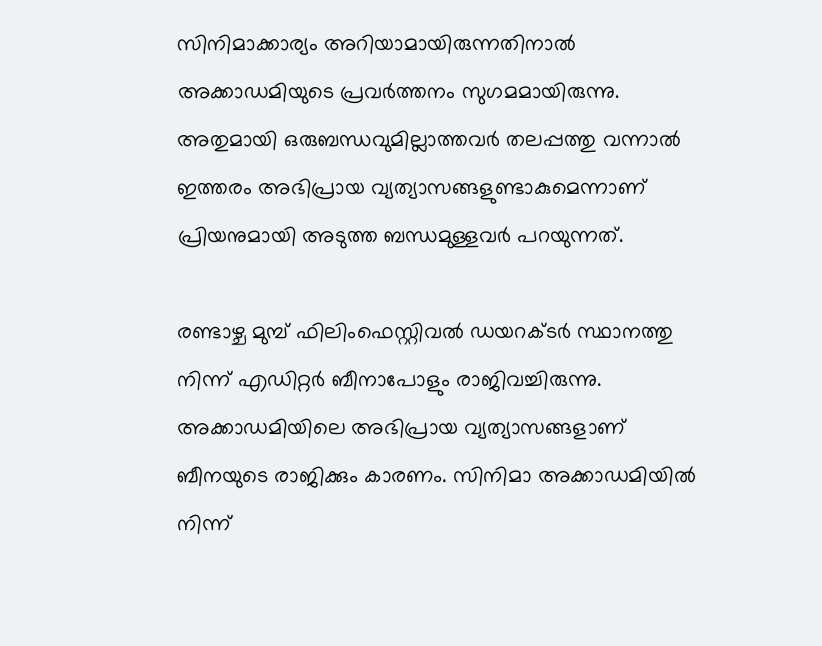സിനിമാക്കാര്യം അറിയാമായിരുന്നതിനാല്‍ അക്കാഡമിയുടെ പ്രവര്‍ത്തനം സുഗമമായിരുന്നു. അതുമായി ഒരുബന്ധവുമില്ലാത്തവര്‍ തലപ്പത്തു വന്നാല്‍ ഇത്തരം അഭിപ്രായ വ്യത്യാസങ്ങളുണ്ടാകുമെന്നാണ് പ്രിയനുമായി അടുത്ത ബന്ധമുള്ളവര്‍ പറയുന്നത്.

രണ്ടാഴ്ച മുമ്പ് ഫിലിംഫെസ്റ്റിവല്‍ ഡയറക്ടര്‍ സ്ഥാനത്തു നിന്ന് എഡിറ്റര്‍ ബീനാപോളും രാജിവച്ചിരുന്നു. അക്കാഡമിയിലെ അഭിപ്രായ വ്യത്യാസങ്ങളാണ് ബീനയുടെ രാജിക്കും കാരണം. സിനിമാ അക്കാഡമിയില്‍ നിന്ന്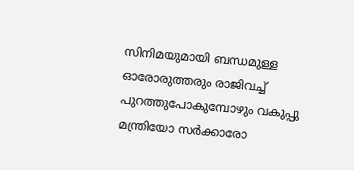സിനിമയുമായി ബന്ധമുള്ള ഓരോരുത്തരും രാജിവച്ച് പുറത്തുപോകുമ്പോഴും വകുപ്പു മന്ത്രിയോ സര്‍ക്കാരോ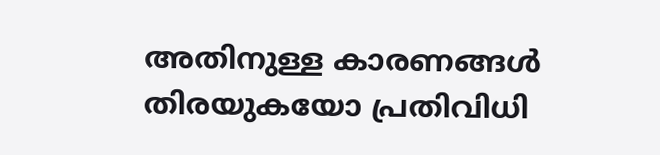അതിനുള്ള കാരണങ്ങള്‍ തിരയുകയോ പ്രതിവിധി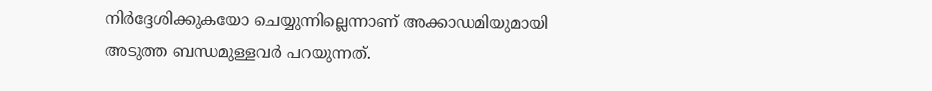നിര്‍ദ്ദേശിക്കുകയോ ചെയ്യുന്നില്ലെന്നാണ് അക്കാഡമിയുമായി അടുത്ത ബന്ധമുള്ളവര്‍ പറയുന്നത്.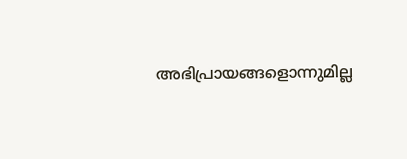അഭിപ്രായങ്ങളൊന്നുമില്ല